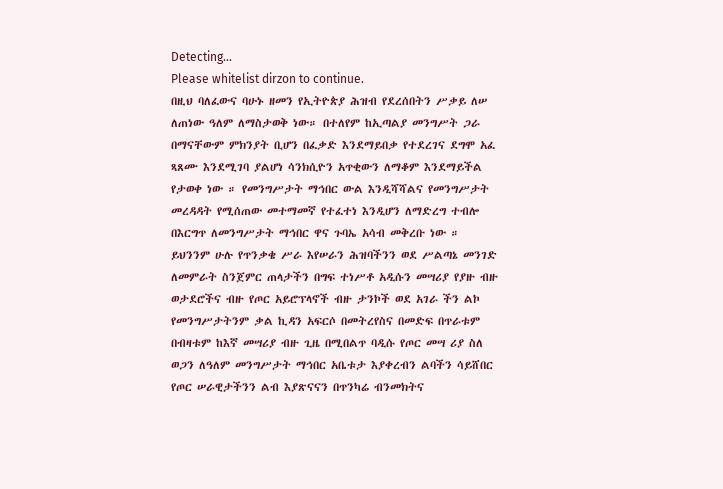Detecting...
Please whitelist dirzon to continue.
በዚህ ባለፈውና ባሁኑ ዘመን የኢትዮጵያ ሕዝብ የደረሰበትን ሥቃይ ለሠ ለጠነው ዓለም ለማስታወቅ ነው። በተለየም ከኢጣልያ መንግሥት ጋራ በማናቸውም ምክንያት ቢሆን በፈቃድ እንደማይበቃ የተደረገና ደግሞ አፈ ጻጸሙ እንደሚገባ ያልሆነ ሳንክሲዮን አጥቂውን ለማቆም እንደማይችል የታወቀ ነው ። የመንግሥታት ማኅበር ውል እንዲሻሻልና የመንግሥታት መረዳዳት የሚሰጠው መተማመኛ የተፈተነ እንዲሆን ለማድረግ ተብሎ በእርግጥ ለመንግሥታት ማኅበር ዋና ጉባኤ አሳብ መቅረቡ ነው ።
ይህንንም ሁሉ የጥንቃቄ ሥራ እየሠራን ሕዝባችንን ወደ ሥልጣኔ መንገድ ለመምራት ስንጀምር ጠላታችን በግፍ ተነሥቶ አዲሱን መሣሪያ የያዙ ብዙ ወታደሮችና ብዙ የጦር አይሮፕላኖች ብዙ ታንኮች ወደ አገራ ችን ልኮ የመንግሥታትንም ቃል ኪዳን አፍርሶ በመትረየስና በመድፍ በጥራቱም በብዛቱም ከእኛ መሣሪያ ብዙ ጊዜ በሚበልጥ ባዲሱ የጦር መሣ ሪያ ስለ ወጋን ለዓለም መንግሥታት ማኅበር አቤቱታ እያቀረብን ልባችን ሳይሸበር የጦር ሠራዊታችንን ልብ እያጽናናን በጥንካሬ ብንመክትና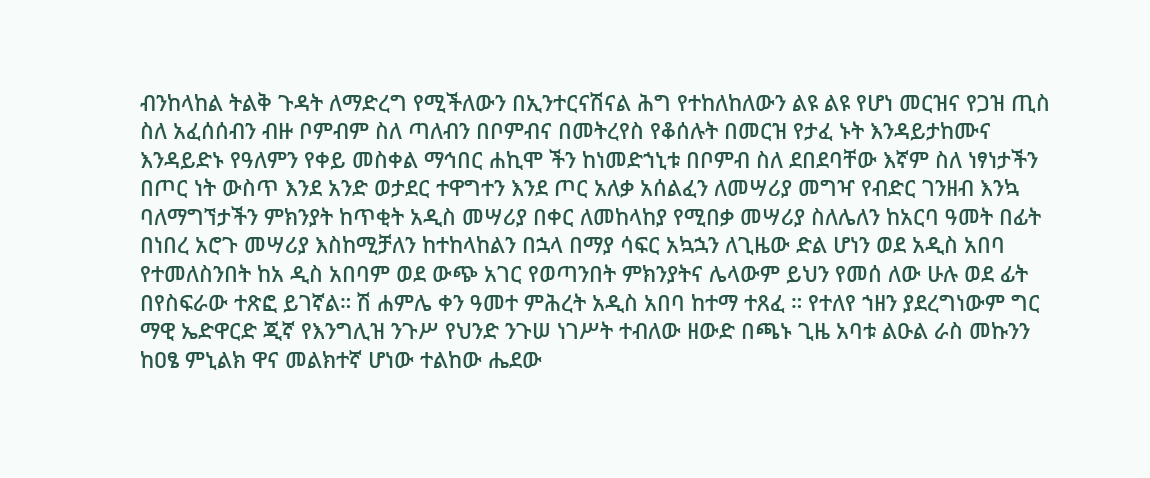ብንከላከል ትልቅ ጉዳት ለማድረግ የሚችለውን በኢንተርናሽናል ሕግ የተከለከለውን ልዩ ልዩ የሆነ መርዝና የጋዝ ጢስ ስለ አፈሰሰብን ብዙ ቦምብም ስለ ጣለብን በቦምብና በመትረየስ የቆሰሉት በመርዝ የታፈ ኑት እንዳይታከሙና እንዳይድኑ የዓለምን የቀይ መስቀል ማኅበር ሐኪሞ ችን ከነመድኀኒቱ በቦምብ ስለ ደበደባቸው እኛም ስለ ነፃነታችን በጦር ነት ውስጥ እንደ አንድ ወታደር ተዋግተን እንደ ጦር አለቃ አሰልፈን ለመሣሪያ መግዣ የብድር ገንዘብ እንኳ ባለማግኘታችን ምክንያት ከጥቂት አዲስ መሣሪያ በቀር ለመከላከያ የሚበቃ መሣሪያ ስለሌለን ከአርባ ዓመት በፊት በነበረ አሮጉ መሣሪያ እስከሚቻለን ከተከላከልን በኋላ በማያ ሳፍር አኳኋን ለጊዜው ድል ሆነን ወደ አዲስ አበባ የተመለስንበት ከአ ዲስ አበባም ወደ ውጭ አገር የወጣንበት ምክንያትና ሌላውም ይህን የመሰ ለው ሁሉ ወደ ፊት በየስፍራው ተጽፎ ይገኛል። ሽ ሐምሌ ቀን ዓመተ ምሕረት አዲስ አበባ ከተማ ተጸፈ ። የተለየ ኀዘን ያደረግነውም ግር ማዊ ኤድዋርድ ጂኛ የእንግሊዝ ንጉሥ የህንድ ንጉሠ ነገሥት ተብለው ዘውድ በጫኑ ጊዜ አባቱ ልዑል ራስ መኩንን ከዐፄ ምኒልክ ዋና መልክተኛ ሆነው ተልከው ሔደው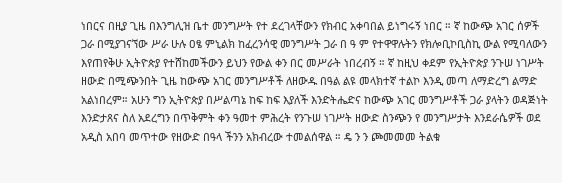ነበርና በዚያ ጊዜ በእንግሊዝ ቤተ መንግሥት የተ ደረገላቸውን የክብር አቀባበል ይነግሩኝ ነበር ። ኛ ከውጭ አገር ሰዎች ጋራ በሚያገናኘው ሥራ ሁሉ ዐፄ ምኒልክ ከፈረንሳዊ መንግሥት ጋራ በ ዓ ም የተዋዋሉትን የክሎቢኮቢስኪ ውል የሚባለውን እየጠየቅሁ ኢትዮጵያ የተሸከመችውን ይህን የውል ቀን በር መሥራት ነበረብኝ ። ኛ ከዚህ ቀደም የኢትዮጵያ ንጉሠ ነገሥት ዘውድ በሚጭንበት ጊዜ ከውጭ አገር መንግሥቶች ለዘውዱ በዓል ልዩ መላክተኛ ተልኮ እንዲ መጣ ለማድረግ ልማድ አልነበረም። አሁን ግን ኢትዮጵያ በሥልጣኔ ከፍ ከፍ እያለች እንድትሔድና ከውጭ አገር መንግሥቶች ጋራ ያላትን ወዳጅነት እንድታጸና ስለ አደረግን በጥቅምት ቀን ዓመተ ምሕረት የንጉሠ ነገሥት ዘውድ ስንጭን የ መንግሥታት እንደራሴዎች ወደ አዲስ አበባ መጥተው የዘውድ በዓላ ችንን አክብረው ተመልሰዋል ። ዴ ን ን ጮመመመ ትልቁ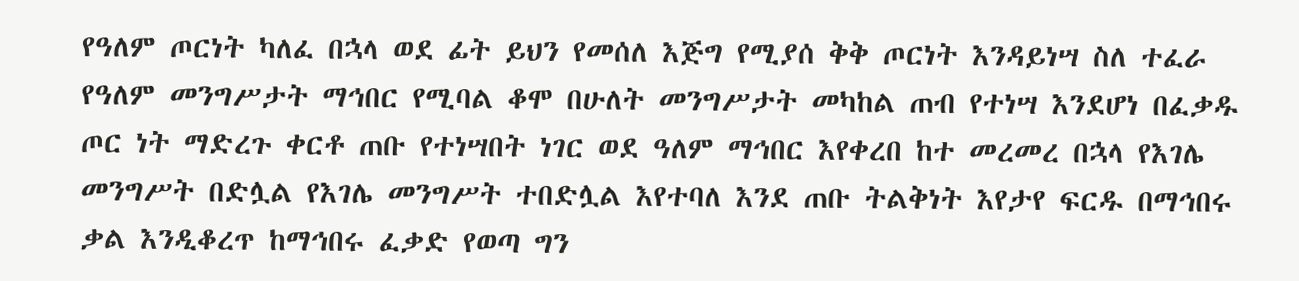የዓለም ጦርነት ካለፈ በኋላ ወደ ፊት ይህን የመሰለ እጅግ የሚያሰ ቅቅ ጦርነት እንዳይነሣ ስለ ተፈራ የዓለም መንግሥታት ማኅበር የሚባል ቆሞ በሁለት መንግሥታት መካከል ጠብ የተነሣ እንደሆነ በፈቃዱ ጦር ነት ማድረጉ ቀርቶ ጠቡ የተነሣበት ነገር ወደ ዓለም ማኅበር እየቀረበ ከተ መረመረ በኋላ የእገሌ መንግሥት በድሏል የእገሌ መንግሥት ተበድሏል እየተባለ እንደ ጠቡ ትልቅነት እየታየ ፍርዱ በማኅበሩ ቃል እንዲቆረጥ ከማኅበሩ ፈቃድ የወጣ ግን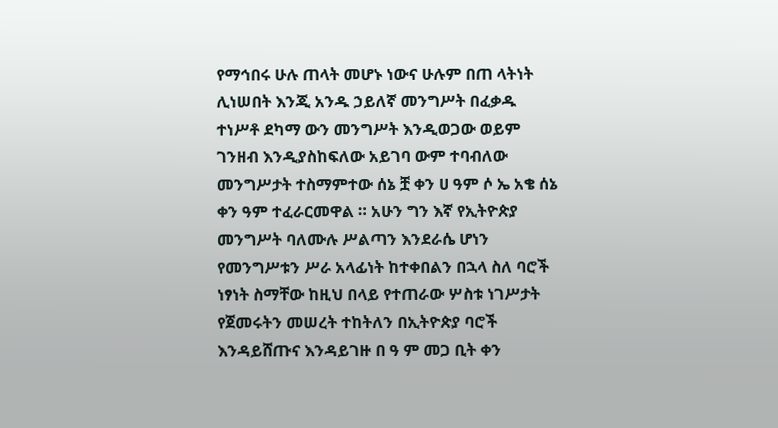የማኅበሩ ሁሉ ጠላት መሆኑ ነውና ሁሉም በጠ ላትነት ሊነሠበት እንጂ አንዱ ኃይለኛ መንግሥት በፈቃዱ ተነሥቶ ደካማ ውን መንግሥት እንዲወጋው ወይም ገንዘብ እንዲያስከፍለው አይገባ ውም ተባብለው መንግሥታት ተስማምተው ሰኔ ቿ ቀን ሀ ዓም ሶ ኤ አቄ ሰኔ ቀን ዓም ተፈራርመዋል ። አሁን ግን እኛ የኢትዮጵያ መንግሥት ባለሙሉ ሥልጣን እንደራሴ ሆነን የመንግሥቱን ሥራ አላፊነት ከተቀበልን በኋላ ስለ ባሮች ነፃነት ስማቸው ከዚህ በላይ የተጠራው ሦስቱ ነገሥታት የጀመሩትን መሠረት ተከትለን በኢትዮጵያ ባሮች እንዳይሸጡና እንዳይገዙ በ ዓ ም መጋ ቢት ቀን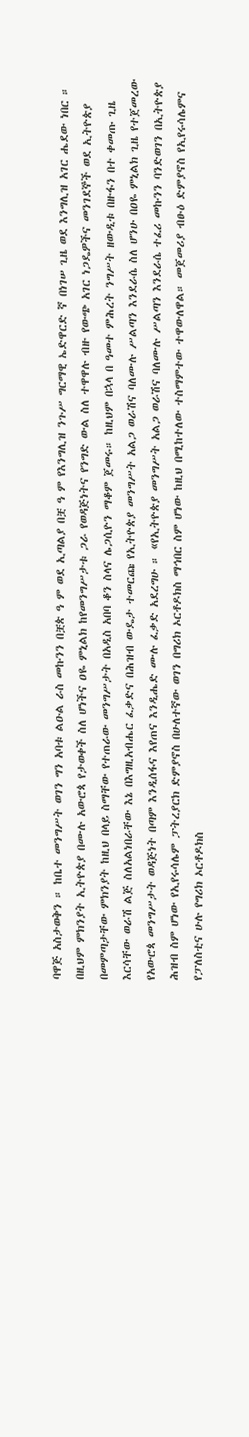ባዋጅ አስታወቅን ። ከቤተ መንግሥት ወገን ግን አባቱ ልዑል ራስ መኩንን በቿጵ ዓ ም ወደ ኢጣልያ በቿ ዓ ም የእንግሊዝ ንጉሥ ግርማዊ ኤድዋርድ ኛ በነገሠ ጊዜ ወደ እንግሊዝ አገር ሔደው ነበር ። በዚህም ምክንያት ኢትዮጵያ በሙሉ አውሮጳ የታወቀች ስለ ሆነችና ዐዬ ምኒልክ ከየመንግሥታቱ ጋራ የወዳጅነትና የንግድ ውል ስለ ተዋዋሉ ብዙ የውጭ አገር ነጋዴዎችና መንገደኞች ወደ ኢትዮጵያ በመምጣታቸው ምክንያት ከዚህ በላይ ስማቸው የተጠራው መንግሥታት በአዲስ አበባ ቆን ስላና ሌጋሲዮን ማቆም ጀመሩ። ከዚህም በኋላ በ ዓመተ ምሕረት ንግሥት ዘውዲቱ በዙፋን በተ ቀመጡ ጊዜ እርሳቸው ወራሽ ልጅ ስለአልነበራቸው እኔ በእግዚአብሔር ፈቃድና በሕዝብ ውዴታ ተመርጩ የኢትዮጵያ መንግሥት አልጋ ወራሽና ባለሙሉ ሥልጣን እንደራሴ ስለ ሆንሁ በዐዬ ምኒልክ ጊዜ የተጀመረው የአውሮጳ መንግሥታት ወዳጅነት በጣም እንዲሰፋና እየጠና እንዲሔድ ሙሉ ፈቃድ አደረግሁ ። «የኢትዮጵያ መንግሥት አልጋ ወራሽና ባለሙሉ ሥልጣን እንደራሴ ተፈሪ መኩንን ባንድወገን በኢትዮጵያ ሕዝብ ስም ሆነው የኢየሩሳሌም ፓትረያርክ ድምያኖስ በሁለተኛው ወገን በግሪክ ኦርቶዶክስ ማኅበር ስም ሆነው ከዚህ በሚከተለው ተስማምተው ተዋውለዋል። መጀመሪያ ብፁዕ ድምያኖስ የኢየሩሳሌምና የፓለስቲና ሁሉ የግሪክ ኦርቶዶክስ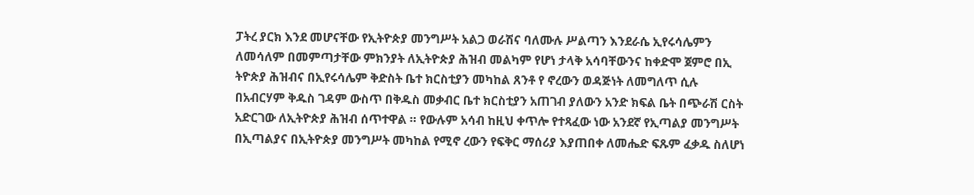ፓትረ ያርክ እንደ መሆናቸው የኢትዮጵያ መንግሥት አልጋ ወራሽና ባለሙሉ ሥልጣን እንደራሴ ኢየሩሳሌምን ለመሳለም በመምጣታቸው ምክንያት ለኢትዮጵያ ሕዝብ መልካም የሆነ ታላቅ አሳባቸውንና ከቀድሞ ጀምሮ በኢ ትዮጵያ ሕዝብና በኢየሩሳሌም ቅድስት ቤተ ክርስቲያን መካከል ጸንቶ የ ኖረውን ወዳጅነት ለመግለጥ ሲሉ በአብርሃም ቅዱስ ገዳም ውስጥ በቅዱስ መቃብር ቤተ ክርስቲያን አጠገብ ያለውን አንድ ክፍል ቤት በጭራሽ ርስት አድርገው ለኢትዮጵያ ሕዝብ ሰጥተዋል ። የውሉም አሳብ ከዚህ ቀጥሎ የተጻፈው ነው አንደኛ የኢጣልያ መንግሥት በኢጣልያና በኢትዮጵያ መንግሥት መካከል የሚኖ ረውን የፍቅር ማሰሪያ እያጠበቀ ለመሔድ ፍጹም ፈቃዱ ስለሆነ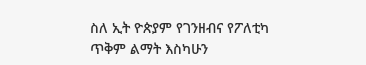ስለ ኢት ዮጵያም የገንዘብና የፖለቲካ ጥቅም ልማት እስካሁን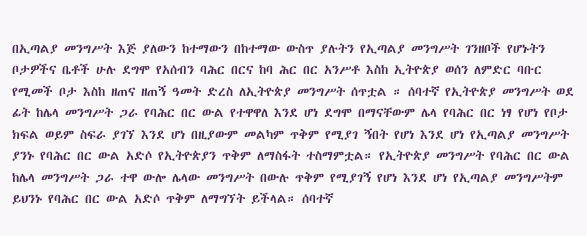በኢጣልያ መንግሥት እጅ ያለውን ከተማውን በከተማው ውስጥ ያሉትን የኢጣልያ መንግሥት ገንዘቦች የሆኑትን ቦታዎችና ቤቶች ሁሉ ደግሞ የአሰብን ባሕር በርና ከባ ሕር በር አንሥቶ እስከ ኢትዮጵያ ወሰን ለምድር ባቡር የሚመች ቦታ እስከ ዘጠና ዘጠኝ ዓመት ድረስ ለኢትዮጵያ መንግሥት ሰጥቷል ። ሰባተኛ የኢትዮጵያ መንግሥት ወደ ፊት ከሌላ መንግሥት ጋራ የባሕር በር ውል የተዋዋለ እንደ ሆነ ደግሞ በማናቸውም ሌላ የባሕር በር ነፃ የሆነ የቦታ ክፍል ወይም ስፍራ ያገኘ እንደ ሆነ በዚያውም መልካም ጥቅም የሚያገ ኝበት የሆነ እንደ ሆነ የኢጣልያ መንግሥት ያንኑ የባሕር በር ውል አድሶ የኢትዮጵያን ጥቅም ለማስፋት ተስማምቷል። የኢትዮጵያ መንግሥት የባሕር በር ውል ከሌላ መንግሥት ጋራ ተዋ ውሎ ሌላው መንግሥት በውሉ ጥቅም የሚያገኝ የሆነ እንደ ሆነ የኢጣልያ መንግሥትም ይህንኑ የባሕር በር ውል አድሶ ጥቅም ለማግኘት ይችላል። ሰባተኛ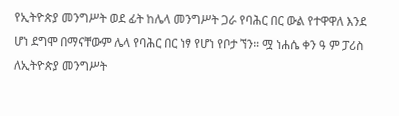የኢትዮጵያ መንግሥት ወደ ፊት ከሌላ መንግሥት ጋራ የባሕር በር ውል የተዋዋለ እንደ ሆነ ደግሞ በማናቸውም ሌላ የባሕር በር ነፃ የሆነ የቦታ ኘን። ሟ ነሐሴ ቀን ዓ ም ፓሪስ ለኢትዮጵያ መንግሥት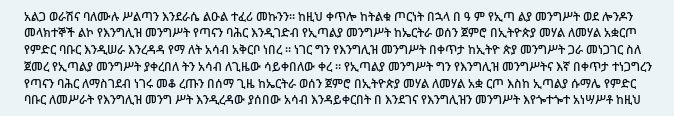አልጋ ወራሽና ባለሙሉ ሥልጣን እንደራሴ ልዑል ተፈሪ መኩንን። ከዚህ ቀጥሎ ከትልቁ ጦርነት በኋላ በ ዓ ም የኢጣ ልያ መንግሥት ወደ ሎንዶን መላክተኞች ልኮ የእንግሊዝ መንግሥት የጣናን ባሕር እንዲገድብ የኢጣልያ መንግሥት ከኤርትራ ወሰን ጀምሮ በኢትዮጵያ መሃል ለመሃል አቋርጦ የምድር ባቡር እንዲሠራ እንረዳዳ የማ ለት አሳብ አቅርቦ ነበረ ። ነገር ግን የእንግሊዝ መንግሥት በቀጥታ ከኢትዮ ጵያ መንግሥት ጋራ መነጋገር ስለ ጀመረ የኢጣልያ መንግሥት ያቀረበለ ትን አሳብ ለጊዜው ሳይቀበለው ቀረ ። የኢጣልያ መንግሥት ግን የእንግሊዝ መንግሥትና እኛ በቀጥታ ተነጋግረን የጣናን ባሕር ለማስገደብ ነገሩ መቆ ረጡን በሰማ ጊዜ ከኤርትራ ወሰን ጀምሮ በኢትዮጵያ መሃል ለመሃል አቋ ርጦ እስከ ኢጣልያ ሱማሌ የምድር ባቡር ለመሥራት የእንግሊዝ መንግ ሥት እንዲረዳው ያሰበው አሳብ እንዳይቀርበት በ እንደገና የእንግሊዝን መንግሥት እየጐተጐተ አነሣሥቶ ከዚህ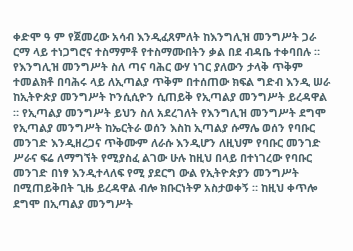ቀድሞ ዓ ም የጀመረው አሳብ እንዲፈጸምለት ከእንግሊዝ መንግሥት ጋራ ርማ ላይ ተነጋግሮና ተስማምቶ የተስማሙበትን ቃል በደ ብዳቤ ተቀባበሉ ። የእንግሊዝ መንግሥት ስለ ጣና ባሕር ውሃ ነገር ያለውን ታላቅ ጥቅም ተመልክቶ በባሕሩ ላይ ለኢጣልያ ጥቅም በተሰጠው ክፍል ግድብ እንዲ ሠራ ከኢትዮጵያ መንግሥት ኮንሲሲዮን ሲጠይቅ የኢጣልያ መንግሥት ይረዳዋል ። የኢጣልያ መንግሥት ይህን ስለ አደረገለት የእንግሊዝ መንግሥት ደግሞ የኢጣልያ መንግሥት ከኤርትራ ወሰን እስከ ኢጣልያ ሱማሌ ወሰን የባቡር መንገድ እንዲዘረጋና ጥቅሙም ለራሱ እንዲሆን ለዚህም የባቡር መንገድ ሥራና ፍሬ ለማግኘት የሚያስፈ ልገው ሁሉ ከዚህ በላይ በተነገረው የባቡር መንገድ በነፃ እንዲተላለፍ የሚ ያደርግ ውል የኢትዮጵያን መንግሥት በሚጠይቅበት ጊዜ ይረዳዋል ብሎ ክቡርነትዎ አስታወቀኝ ። ከዚህ ቀጥሎ ደግሞ በኢጣልያ መንግሥት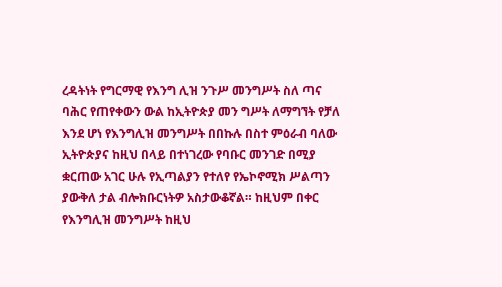ረዳትነት የግርማዊ የእንግ ሊዝ ንጉሥ መንግሥት ስለ ጣና ባሕር የጠየቀውን ውል ከኢትዮጵያ መን ግሥት ለማግኘት የቻለ እንደ ሆነ የእንግሊዝ መንግሥት በበኩሉ በስተ ምዕራብ ባለው ኢትዮጵያና ከዚህ በላይ በተነገረው የባቡር መንገድ በሚያ ቋርጠው አገር ሁሉ የኢጣልያን የተለየ የኤኮኖሚክ ሥልጣን ያውቅለ ታል ብሎክቡርነትዎ አስታውቆኛል። ከዚህም በቀር የእንግሊዝ መንግሥት ከዚህ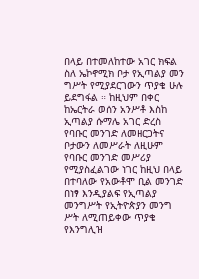በላይ በተመለከተው አገር ክፍል ስለ ኤኮኖሚክ ቦታ የኢጣልያ መን ግሥት የሚያደርገውን ጥያቄ ሁሉ ይደግፋል ። ከዚህም በቀር ከኤርትራ ወሰን አንሥቶ እስከ ኢጣልያ ሱማሌ አገር ድረስ የባቡር መንገድ ለመዘርጋትና ቦታውን ለመሥራት ለዚሁም የባቡር መንገድ መሥሪያ የሚያስፈልገው ነገር ከዚህ በላይ በተባለው የአውቶሞ ቢል መንገድ በነፃ እንዲያልፍ የኢጣልያ መንግሥት የኢትዮጵያን መንግ ሥት ለሚጠይቀው ጥያቄ የእንግሊዝ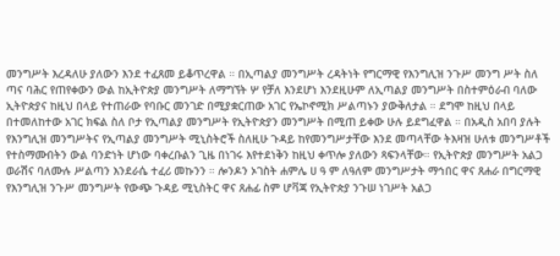መንግሥት እረዳለሁ ያለውን እንደ ተፈጸመ ይቆጥረዋል ። በኢጣልያ መንግሥት ረዳትነት የግርማዊ የእንግሊዝ ንጉሥ መንግ ሥት ስለ ጣና ባሕር የጠየቀውን ውል ከኢትዮጵያ መንግሥት ለማግኘት ሦ የቻለ እንደሆነ እንደዚሁም ለኢጣልያ መንግሥት በስተምዕራብ ባለው ኢትዮጵያና ከዚህ በላይ የተጠራው የባቡር መንገድ በሚያቋርጠው አገር የኤኮኖሚክ ሥልጣኑን ያውቅለታል ። ደግሞ ከዚህ በላይ በተመለከተው አገር ክፍል ስለ ቦታ የኢጣልያ መንግሥት የኢትዮጵያን መንግሥት በሚጠ ይቀው ሁሉ ይደግፈዋል ። በአዲስ አበባ ያሉት የእንግሊዝ መንግሥትና የኢጣልያ መንግሥት ሚኒስትሮች ስለዚሁ ጉዳይ ከየመንግሥታቸው እንደ መጣላቸው ትእዛዝ ሁለቱ መንግሥቶች የተስማሙበትን ውል ባንድነት ሆነው ባቀረቡልን ጊዜ በነገሩ እየተደነቅን ከዚህ ቀጥሎ ያለውን ጻፍንላቸው። የኢትዮጵያ መንግሥት አልጋ ወራሽና ባለሙሉ ሥልጣን እንደራሴ ተፈሪ መኩንን ። ሎንዶን ኦገስት ሐምሌ ሀ ዓ ም ለዓለም መንግሥታት ማኅበር ዋና ጸሐራ በግርማዊ የእንግሊዝ ንጉሥ መንግሥት የውጭ ጉዳይ ሚኒስትር ዋና ጸሐፊ ስም ሆቫጃ የኢትዮጵያ ንጉሠ ነገሥት አልጋ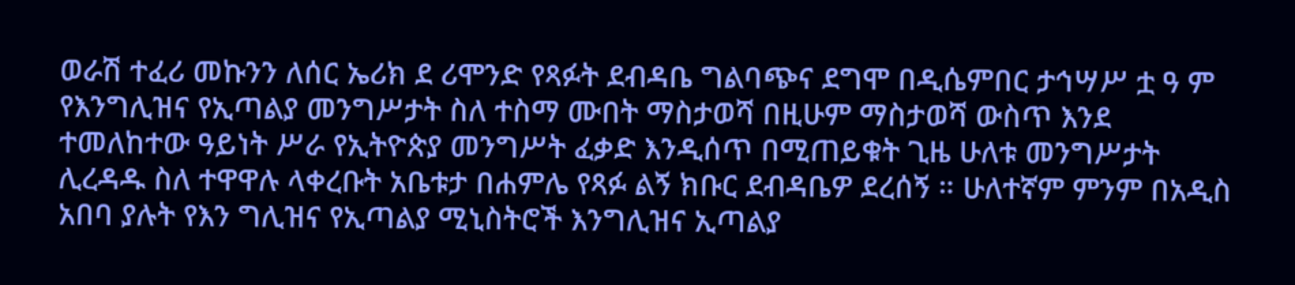ወራሽ ተፈሪ መኩንን ለሰር ኤሪክ ደ ሪሞንድ የጻፉት ደብዳቤ ግልባጭና ደግሞ በዲሴምበር ታኅሣሥ ቷ ዓ ም የእንግሊዝና የኢጣልያ መንግሥታት ስለ ተስማ ሙበት ማስታወሻ በዚሁም ማስታወሻ ውስጥ እንደ ተመለከተው ዓይነት ሥራ የኢትዮጵያ መንግሥት ፈቃድ እንዲሰጥ በሚጠይቁት ጊዜ ሁለቱ መንግሥታት ሊረዳዱ ስለ ተዋዋሉ ላቀረቡት አቤቱታ በሐምሌ የጻፉ ልኝ ክቡር ደብዳቤዎ ደረሰኝ ። ሁለተኛም ምንም በአዲስ አበባ ያሉት የእን ግሊዝና የኢጣልያ ሚኒስትሮች እንግሊዝና ኢጣልያ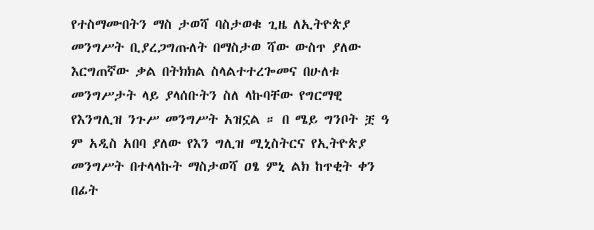የተስማሙበትን ማስ ታወሻ ባስታወቁ ጊዜ ለኢትዮጵያ መንግሥት ቢያረጋግጡለት በማስታወ ሻው ውስጥ ያለው እርግጠኛው ቃል በትክክል ስላልተተረጐመና በሁለቱ መንግሥታት ላይ ያላሰቡትን ስለ ላኩባቸው የግርማዊ የእንግሊዝ ንጉሥ መንግሥት አዝኗል ። በ ሜይ ግንቦት ቿ ዓ ም አዲስ አበባ ያለው የእን ግሊዝ ሚኒስትርና የኢትዮጵያ መንግሥት በተላላኩት ማስታወሻ ዐፄ ምኒ ልክ ከጥቂት ቀን በፊት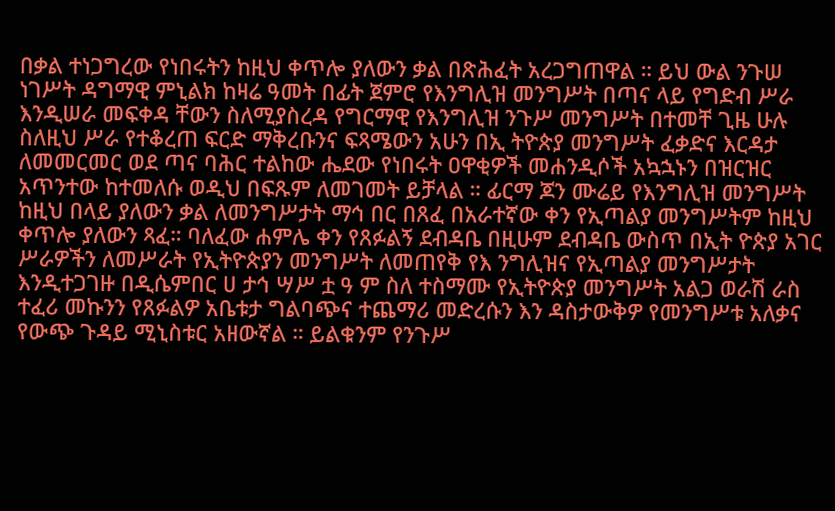በቃል ተነጋግረው የነበሩትን ከዚህ ቀጥሎ ያለውን ቃል በጽሕፈት አረጋግጠዋል ። ይህ ውል ንጉሠ ነገሥት ዳግማዊ ምኒልክ ከዛሬ ዓመት በፊት ጀምሮ የእንግሊዝ መንግሥት በጣና ላይ የግድብ ሥራ እንዲሠራ መፍቀዳ ቸውን ስለሚያስረዳ የግርማዊ የእንግሊዝ ንጉሥ መንግሥት በተመቸ ጊዜ ሁሉ ስለዚህ ሥራ የተቆረጠ ፍርድ ማቅረቡንና ፍጻሜውን አሁን በኢ ትዮጵያ መንግሥት ፈቃድና እርዳታ ለመመርመር ወደ ጣና ባሕር ተልከው ሔደው የነበሩት ዐዋቂዎች መሐንዲሶች አኳኋኑን በዝርዝር አጥንተው ከተመለሱ ወዲህ በፍጹም ለመገመት ይቻላል ። ፊርማ ጆን ሙሬይ የእንግሊዝ መንግሥት ከዚህ በላይ ያለውን ቃል ለመንግሥታት ማኅ በር በጸፈ በአራተኛው ቀን የኢጣልያ መንግሥትም ከዚህ ቀጥሎ ያለውን ጻፈ። ባለፈው ሐምሌ ቀን የጸፉልኝ ደብዳቤ በዚሁም ደብዳቤ ውስጥ በኢት ዮጵያ አገር ሥራዎችን ለመሥራት የኢትዮጵያን መንግሥት ለመጠየቅ የእ ንግሊዝና የኢጣልያ መንግሥታት እንዲተጋገዙ በዲሴምበር ሀ ታኅ ሣሥ ቷ ዓ ም ስለ ተስማሙ የኢትዮጵያ መንግሥት አልጋ ወራሽ ራስ ተፈሪ መኩንን የጸፉልዎ አቤቱታ ግልባጭና ተጨማሪ መድረሱን እን ዳስታውቅዎ የመንግሥቱ አለቃና የውጭ ጉዳይ ሚኒስቱር አዘውኛል ። ይልቁንም የንጉሥ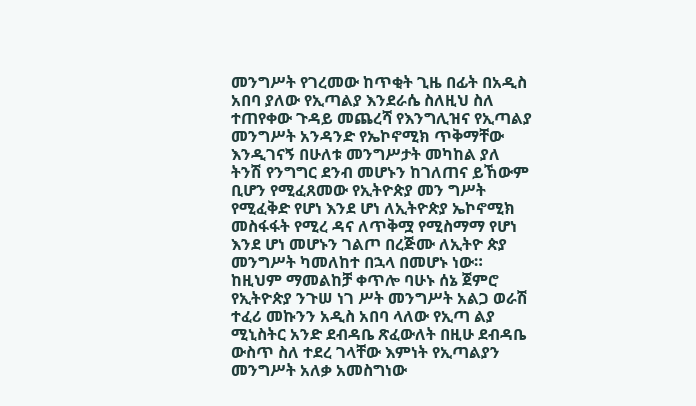መንግሥት የገረመው ከጥቂት ጊዜ በፊት በአዲስ አበባ ያለው የኢጣልያ እንደራሴ ስለዚህ ስለ ተጠየቀው ጉዳይ መጨረሻ የእንግሊዝና የኢጣልያ መንግሥት አንዳንድ የኤኮኖሚክ ጥቅማቸው እንዲገናኝ በሁለቱ መንግሥታት መካከል ያለ ትንሽ የንግግር ደንብ መሆኑን ከገለጠና ይኸውም ቢሆን የሚፈጸመው የኢትዮጵያ መን ግሥት የሚፈቅድ የሆነ እንደ ሆነ ለኢትዮጵያ ኤኮኖሚክ መስፋፋት የሚረ ዳና ለጥቅሟ የሚስማማ የሆነ እንደ ሆነ መሆኑን ገልጦ በረጅሙ ለኢትዮ ጵያ መንግሥት ካመለከተ በኋላ በመሆኑ ነው። ከዚህም ማመልከቻ ቀጥሎ ባሁኑ ሰኔ ጀምሮ የኢትዮጵያ ንጉሠ ነገ ሥት መንግሥት አልጋ ወራሽ ተፈሪ መኩንን አዲስ አበባ ላለው የኢጣ ልያ ሚኒስትር አንድ ደብዳቤ ጽፈውለት በዚሁ ደብዳቤ ውስጥ ስለ ተደረ ገላቸው እምነት የኢጣልያን መንግሥት አለቃ አመስግነው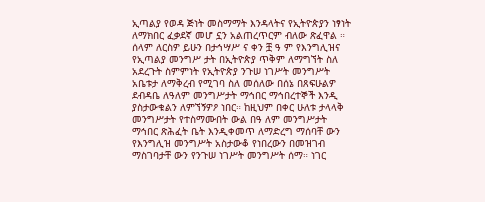ኢጣልያ የወዳ ጅነት መስማማት እንዳላትና የኢትዮጵያን ነፃነት ለማክበር ፈቃደኛ መሆ ኗን አልጠረጥርም ብለው ጽፈዋል ። ሰላም ለርስዎ ይሁን በታኅሣሥ ና ቀን ቿ ዓ ም የእንግሊዝና የኢጣልያ መንግሥ ታት በኢትዮጵያ ጥቅም ለማግኘት ስለ አደረጉት ስምምነት የኢትዮጵያ ንጉሠ ነገሥት መንግሥት አቤቱታ ለማቅረብ የሚገባ ስለ መሰለው በሰኔ በጸፍሁልዎ ደብዳቤ ለዓለም መንግሥታት ማኅበር ማኅበረተኞች እንዲ ያስታውቁልን ለምኘኝዎዖ ነበር። ከዚህም በቀር ሁለቱ ታላላቅ መንግሥታት የተስማሙበት ውል በዓ ለም መንግሥታት ማኅበር ጽሕፈት ቤት እንዲቀመጥ ለማድረግ ማሰባቸ ውን የእንግሊዝ መንግሥት አስታውቆ የነበረውን በመዝገብ ማስገባታቸ ውን የንጉሠ ነገሥት መንግሥት ሰማ። ነገር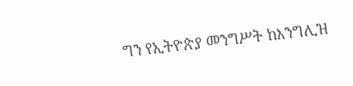ግን የኢትዮጵያ መንግሥት ከእንግሊዝ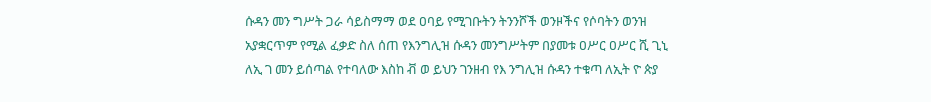ሱዳን መን ግሥት ጋራ ሳይስማማ ወደ ዐባይ የሚገቡትን ትንንሾች ወንዞችና የሶባትን ወንዝ አያቋርጥም የሚል ፈቃድ ስለ ሰጠ የእንግሊዝ ሱዳን መንግሥትም በያመቱ ዐሥር ዐሥር ሺ ጊኒ ለኢ ገ መን ይሰጣል የተባለው እስከ ቭ ወ ይህን ገንዘብ የእ ንግሊዝ ሱዳን ተቁጣ ለኢት ዮ ጵያ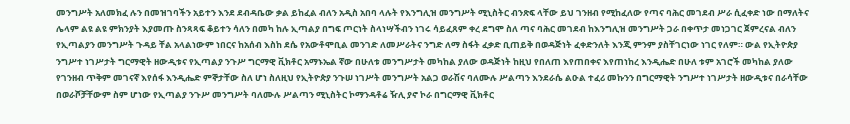መንግሥት አለመክፈ ሉን በመዝገባችን አይተን እንደ ደብዳቤው ቃል ይከፈል ብለን አዲስ አበባ ላሉት የእንግሊዝ መንግሥት ሚኒስትር ብንጽፍ ላቸው ይህ ገንዘብ የሚከፈለው የጣና ባሕር መገደብ ሥራ ሲፈቀድ ነው በማለትና ሌላም ልዩ ልዩ ምክንያት እያመጡ ስንጻጻፍ ቆይተን ሳለን በመካ ከሉ ኢጣልያ በግፍ ጦርነት ስላነሣችብን ነገሩ ሳይፈጸም ቀረ ደግሞ ስለ ጣና ባሕር መገደብ ከእንግሊዝ መንግሥት ጋራ በቀጥታ መነጋገር ጀምረናል ብለን የኢጣልያን መንግሥት ጉዳይ ቸል አላልነውም ነበርና ከአሰብ እስከ ደሴ የአውቶሞቢል መንገድ ለመሥራትና ንግድ ለማ ስፋት ፈቃድ ቢጠይቅ በወዳጅነት ፈቀድንለት እንጂ ምንም ያስቸገርነው ነገር የለም። ውል የኢትዮጵያ ንግሥተ ነገሥታት ግርማዊት ዘውዲቱና የኢጣልያ ንጉሥ ግርማዊ ቪክቶር አማኑኤል ኛው በሁለቱ መንግሥታት መካከል ያለው ወዳጅነት ከዚህ የበለጠ እየጠበቀና እየጠነከረ እንዲሔድ በሁለ ቱም አገሮች መካከል ያለው የገንዘብ ጥቅም መገናኛ እየሰፋ እንዲሔድ ምኞታቸው ስለ ሆነ ስለዚህ የኢትዮጵያ ንጉሠ ነገሥት መንግሥት አልጋ ወራሽና ባለሙሉ ሥልጣን እንደራሴ ልዑል ተፈሪ መኩንን በግርማዊት ንግሥተ ነገሥታት ዘውዲቱና በራሳቸው በወራሾቻቸውም ስም ሆነው የኢጣልያ ንጉሥ መንግሥት ባለሙሉ ሥልጣን ሚኒስትር ኮማንዳቶሬ ዥሊ ያኖ ኮራ በግርማዊ ቪክቶር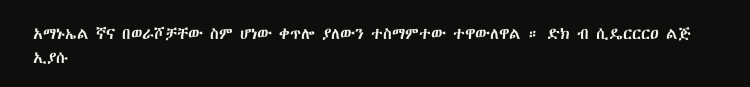አማኑኤል ኛና በወራሾቻቸው ስም ሆነው ቀጥሎ ያለውን ተስማምተው ተዋውለዋል ። ድክ ብ ሲዴርርርዐ ልጅ ኢያሱ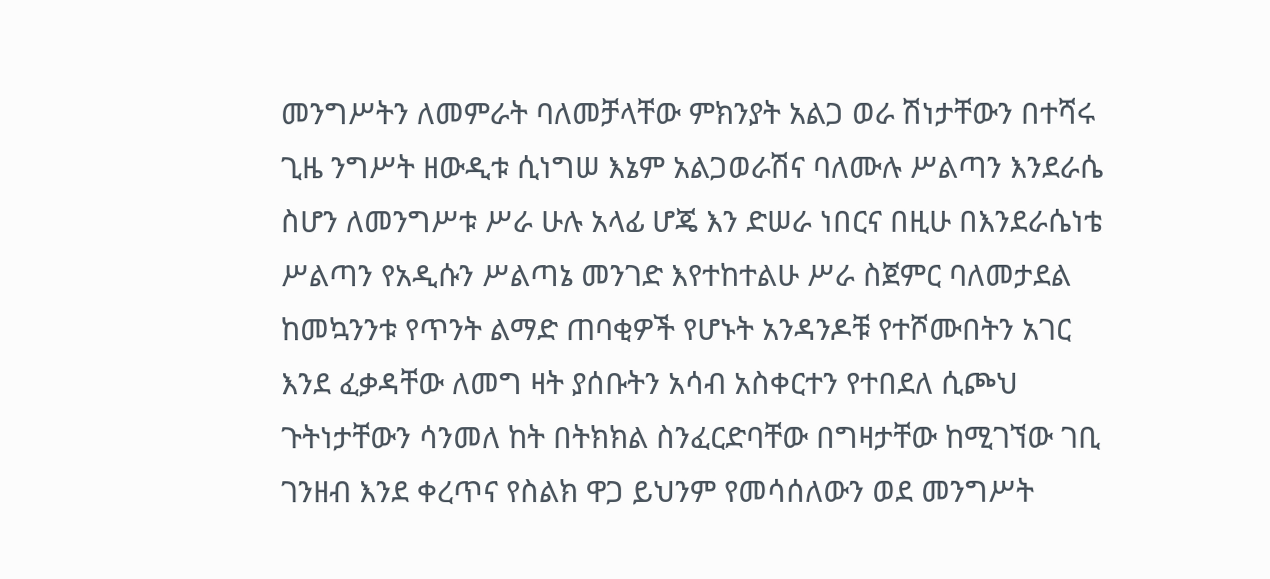መንግሥትን ለመምራት ባለመቻላቸው ምክንያት አልጋ ወራ ሽነታቸውን በተሻሩ ጊዜ ንግሥት ዘውዲቱ ሲነግሠ እኔም አልጋወራሽና ባለሙሉ ሥልጣን እንደራሴ ስሆን ለመንግሥቱ ሥራ ሁሉ አላፊ ሆጄ እን ድሠራ ነበርና በዚሁ በእንደራሴነቴ ሥልጣን የአዲሱን ሥልጣኔ መንገድ እየተከተልሁ ሥራ ስጀምር ባለመታደል ከመኳንንቱ የጥንት ልማድ ጠባቂዎች የሆኑት አንዳንዶቹ የተሾሙበትን አገር እንደ ፈቃዳቸው ለመግ ዛት ያሰቡትን አሳብ አስቀርተን የተበደለ ሲጮህ ጉትነታቸውን ሳንመለ ከት በትክክል ስንፈርድባቸው በግዛታቸው ከሚገኘው ገቢ ገንዘብ እንደ ቀረጥና የስልክ ዋጋ ይህንም የመሳሰለውን ወደ መንግሥት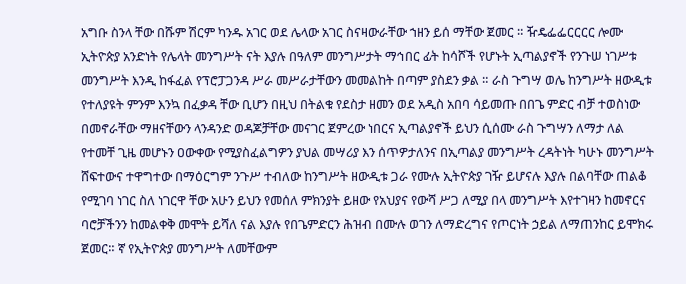አግቡ ስንላ ቸው በሹም ሽርም ካንዱ አገር ወደ ሌላው አገር ስናዛውራቸው ኀዘን ይሰ ማቸው ጀመር ። ዥዴፌፌርርርር ሎሙ ኢትዮጵያ አንድነት የሌላት መንግሥት ናት እያሉ በዓለም መንግሥታት ማኅበር ፊት ከሳሾች የሆኑት ኢጣልያኖች የንጉሠ ነገሥቱ መንግሥት እንዲ ከፋፈል የፕሮፓጋንዳ ሥራ መሥራታቸውን መመልከት በጣም ያስደን ቃል ። ራስ ጉግሣ ወሌ ከንግሥት ዘውዲቱ የተለያዩት ምንም እንኳ በፈቃዳ ቸው ቢሆን በዚህ በትልቁ የደስታ ዘመን ወደ አዲስ አበባ ሳይመጡ በበጌ ምድር ብቻ ተወስነው በመኖራቸው ማዘናቸውን ላንዳንድ ወዳጆቻቸው መናገር ጀምረው ነበርና ኢጣልያኖች ይህን ሲሰሙ ራስ ጉግሣን ለማታ ለል የተመቸ ጊዜ መሆኑን ዐውቀው የሚያስፈልግዎን ያህል መሣሪያ እን ሰጥዎታለንና በኢጣልያ መንግሥት ረዳትነት ካሁኑ መንግሥት ሸፍተውና ተዋግተው በማዕርግም ንጉሥ ተብለው ከንግሥት ዘውዲቱ ጋራ የሙሉ ኢትዮጵያ ገዥ ይሆናሉ እያሉ በልባቸው ጠልቆ የሚገባ ነገር ስለ ነገርዋ ቸው አሁን ይህን የመሰለ ምክንያት ይዘው የአህያና የውሻ ሥጋ ለሚያ በላ መንግሥት እየተገዛን ከመኖርና ባሮቻችንን ከመልቀቅ መሞት ይሻለ ናል እያሉ የበጌምድርን ሕዝብ በሙሉ ወገን ለማድረግና የጦርነት ኃይል ለማጠንከር ይሞክሩ ጀመር። ኛ የኢትዮጵያ መንግሥት ለመቸውም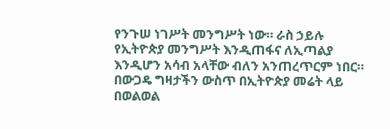የንጉሠ ነገሥት መንግሥት ነው። ራስ ኃይሉ የኢትዮጵያ መንግሥት እንዲጠፋና ለኢጣልያ እንዲሆን አሳብ አላቸው ብለን አንጠረጥርም ነበር። በውጋዴ ግዛታችን ውስጥ በኢትዮጵያ መሬት ላይ በወልወል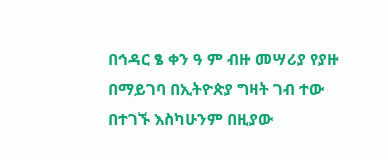በኅዳር ፄ ቀን ዓ ም ብዙ መሣሪያ የያዙ በማይገባ በኢትዮጵያ ግዛት ገብ ተው በተገኙ እስካሁንም በዚያው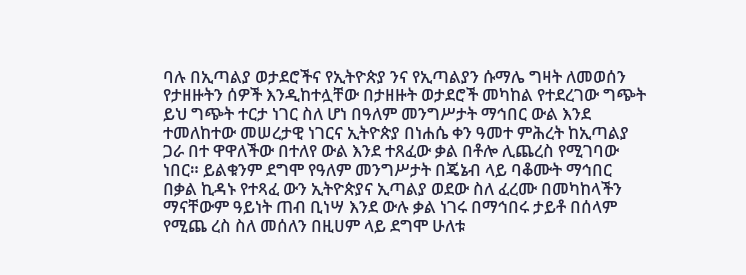ባሉ በኢጣልያ ወታደሮችና የኢትዮጵያ ንና የኢጣልያን ሱማሌ ግዛት ለመወሰን የታዘዙትን ሰዎች እንዲከተሏቸው በታዘዙት ወታደሮች መካከል የተደረገው ግጭት ይህ ግጭት ተርታ ነገር ስለ ሆነ በዓለም መንግሥታት ማኅበር ውል እንደ ተመለከተው መሠረታዊ ነገርና ኢትዮጵያ በነሐሴ ቀን ዓመተ ምሕረት ከኢጣልያ ጋራ በተ ዋዋለችው በተለየ ውል እንደ ተጸፈው ቃል በቶሎ ሊጨረስ የሚገባው ነበር። ይልቁንም ደግሞ የዓለም መንግሥታት በጄኔብ ላይ ባቆሙት ማኅበር በቃል ኪዳኑ የተጻፈ ውን ኢትዮጵያና ኢጣልያ ወደው ስለ ፈረሙ በመካከላችን ማናቸውም ዓይነት ጠብ ቢነሣ እንደ ውሉ ቃል ነገሩ በማኅበሩ ታይቶ በሰላም የሚጨ ረስ ስለ መሰለን በዚሀም ላይ ደግሞ ሁለቱ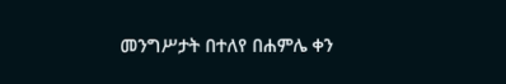መንግሥታት በተለየ በሐምሌ ቀን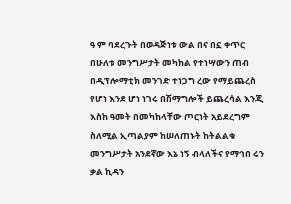ዓ ም ባደረጉት በወዳጅነቱ ውል በና በኗ ቀጥር በሁለቱ መንግሥታት መካከል የተነሣውን ጠብ በዲፕሎማቲክ መንገድ ተነጋግ ረው የማይጨረስ የሆነ እንደ ሆነ ነገሩ በሽማግሎች ይጨረሳል እንጂ እስከ ዓመት በመካከላቸው ጦርነት አይደረግም ስለሚል ኢጣልያም ከሠለጠኑት ከትልልቁ መንግሥታት አንደኛው እኔ ነኝ ብላለችና የማኅበ ሩን ቃል ኪዳን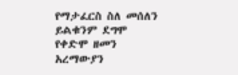የማታፈርስ ስለ መሰለን ይልቁንም ደግሞ የቀድሞ ዘመን አረማውያን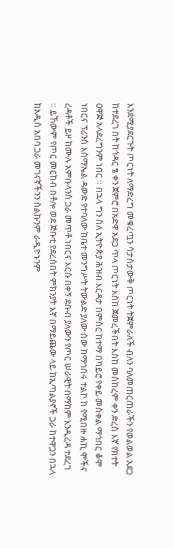እንደሚያደርጉት ጦርነት ለማድረግ መቁረጧን ሳታስታውቅ ጦርነት ትጀምራለች ብለን ባለመጠርጠራችን የወልወል አደጋ ከተደረገ በት ከኅዳር ፄ ቀን ጀምሮ በአድዋ አደጋ ጥላ ጦርነት እስከ ጀመረችበት እስከ መስከረም ቀን ድረስ እኛ የክተት ዐዋጅ አላደረግንም ነበር ። በኋላ ግን ስለ ኢትዮጵያ ሕዝብ እርዳታ በምስር ከተማ በካይሮ የቀይ መስቀል ማኅበር ቆሞ ነበርና ፕሪንስ እስማኤል ዳውድ የተባለው ከቤተ መንግሥት ትውልድ ያለው ሰው ከማኅበሩ ተልኮ ከ የሚበዙ ሐኪ ሞችና ረዳቶች ይዞ ከሙሉ አምቡላንስ ጋራ መጥቶ ነበርና እርሱ በቀኝ ደቡብ ያለውን የጦር ሠራዊት በማከም እንዲረዳ ተደረገ ። ይኸውም የጦር መርከብ በቶሎ ወደ ጅቡቲ የደረሰበት ምክንያት እኛ በማይጨው ላይ ከኢጣልያኖች ጋራ ከተዋጋን በኋላ ከአዲስ አበባ ጋራ መገናኛችንን ስልኩንም ራዲዮኑንም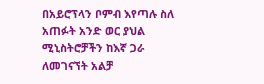በአይሮፕላን ቦምብ እየጣሉ ስለ አጠፉት አንድ ወር ያህል ሚኒስትሮቻችን ከእኛ ጋራ ለመገናኘት አልቻ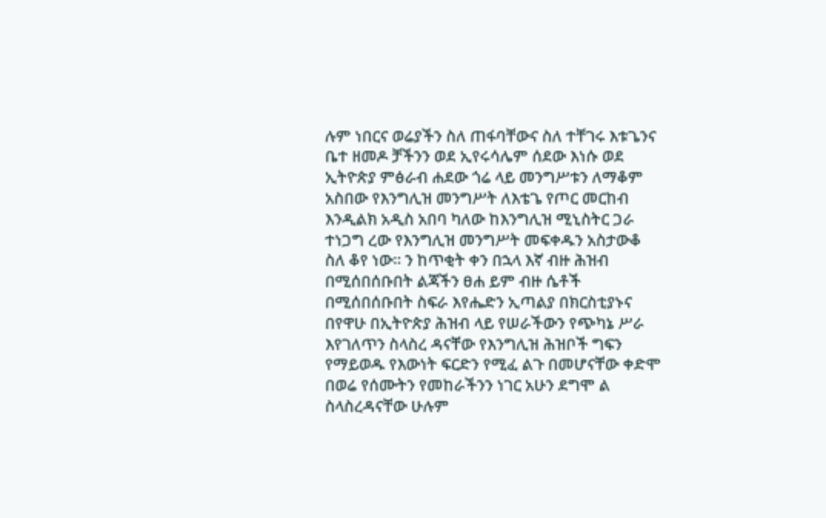ሉም ነበርና ወሬያችን ስለ ጠፋባቸውና ስለ ተቸገሩ እቱጌንና ቤተ ዘመዶ ቻችንን ወደ ኢየሩሳሌም ሰደው እነሱ ወደ ኢትዮጵያ ምፅራብ ሐደው ጎሬ ላይ መንግሥቱን ለማቆም አስበው የእንግሊዝ መንግሥት ለእቴጌ የጦር መርከብ እንዲልክ አዲስ አበባ ካለው ከእንግሊዝ ሚኒስትር ጋራ ተነጋግ ረው የእንግሊዝ መንግሥት መፍቀዱን አስታውቆ ስለ ቆየ ነው። ን ከጥቂት ቀን በኋላ እኛ ብዙ ሕዝብ በሚሰበሰቡበት ልጃችን ፀሐ ይም ብዙ ሴቶች በሚሰበሰቡበት ስፍራ እየሔድን ኢጣልያ በክርስቲያኑና በየዋሁ በኢትዮጵያ ሕዝብ ላይ የሠራችውን የጭካኔ ሥራ እየገለጥን ስላስረ ዳናቸው የእንግሊዝ ሕዝቦች ግፍን የማይወዱ የእውነት ፍርድን የሚፈ ልጉ በመሆናቸው ቀድሞ በወሬ የሰሙትን የመከራችንን ነገር አሁን ደግሞ ል ስላስረዳናቸው ሁሉም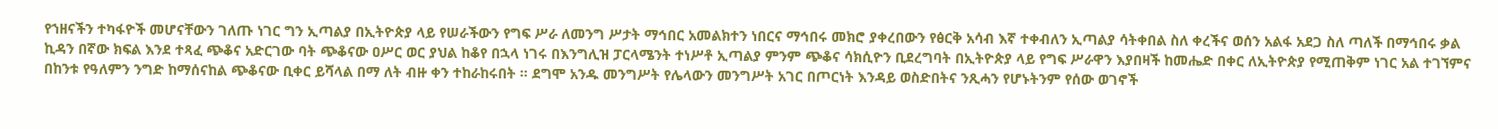የኀዘናችን ተካፋዮች መሆናቸውን ገለጡ ነገር ግን ኢጣልያ በኢትዮጵያ ላይ የሠራችውን የግፍ ሥራ ለመንግ ሥታት ማኅበር አመልክተን ነበርና ማኅበሩ መክሮ ያቀረበውን የፅርቅ አሳብ እኛ ተቀብለን ኢጣልያ ሳትቀበል ስለ ቀረችና ወሰን አልፋ አደጋ ስለ ጣለች በማኅበሩ ቃል ኪዳን በኛው ክፍል እንደ ተጻፈ ጭቆና አድርገው ባት ጭቆናው ዐሥር ወር ያህል ከቆየ በኋላ ነገሩ በእንግሊዝ ፓርላሜንት ተነሥቶ ኢጣልያ ምንም ጭቆና ሳክሲዮን ቢደረግባት በኢትዮጵያ ላይ የግፍ ሥራዋን እያበዛች ከመሔድ በቀር ለኢትዮጵያ የሚጠቅም ነገር አል ተገኘምና በከንቱ የዓለምን ንግድ ከማሰናከል ጭቆናው ቢቀር ይሻላል በማ ለት ብዙ ቀን ተከራከሩበት ። ደግሞ አንዱ መንግሥት የሌላውን መንግሥት አገር በጦርነት እንዳይ ወስድበትና ንጺሓን የሆኑትንም የሰው ወገኖች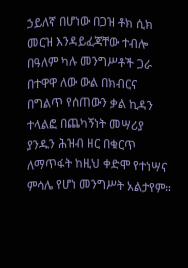ኃይለኛ በሆነው በጋዝ ቶክ ሲክ መርዝ እንዳይፈጃቸው ተብሎ በዓለም ካሉ መንግሥቶች ጋራ በተዋዋ ለው ውል በክብርና በግልጥ የሰጠውን ቃል ኪዳን ተላልፎ በጨካኝነት መሣሪያ ያንዱን ሕዝብ ዘር በቁርጥ ለማጥፋት ከዚህ ቀድሞ የተነሣና ምሳሌ የሆነ መንግሥት አልታየም።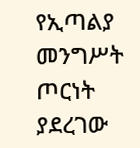የኢጣልያ መንግሥት ጦርነት ያደረገው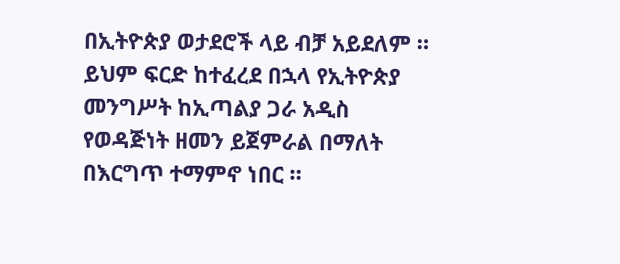በኢትዮጵያ ወታደሮች ላይ ብቻ አይደለም ። ይህም ፍርድ ከተፈረደ በኋላ የኢትዮጵያ መንግሥት ከኢጣልያ ጋራ አዲስ የወዳጅነት ዘመን ይጀምራል በማለት በእርግጥ ተማምኖ ነበር ።